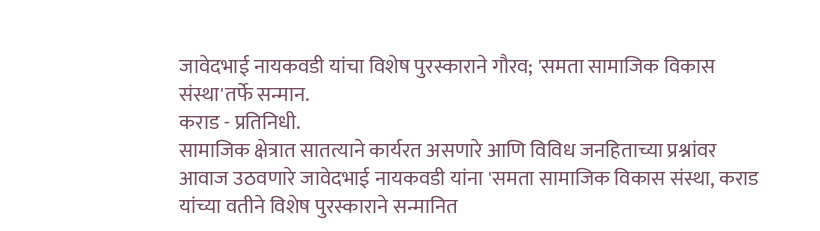जावेदभाई नायकवडी यांचा विशेष पुरस्काराने गौरव; 'समता सामाजिक विकास संस्था'तर्फे सन्मान.
कराड - प्रतिनिधी.
सामाजिक क्षेत्रात सातत्याने कार्यरत असणारे आणि विविध जनहिताच्या प्रश्नांवर आवाज उठवणारे जावेदभाई नायकवडी यांना 'समता सामाजिक विकास संस्था, कराड यांच्या वतीने विशेष पुरस्काराने सन्मानित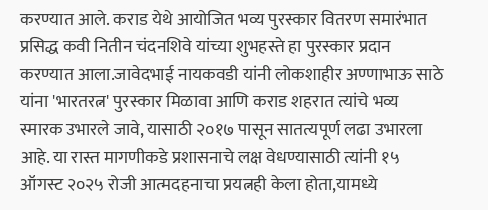करण्यात आले. कराड येथे आयोजित भव्य पुरस्कार वितरण समारंभात प्रसिद्ध कवी नितीन चंदनशिवे यांच्या शुभहस्ते हा पुरस्कार प्रदान करण्यात आला.जावेदभाई नायकवडी यांनी लोकशाहीर अण्णाभाऊ साठे यांना 'भारतरत्न' पुरस्कार मिळावा आणि कराड शहरात त्यांचे भव्य स्मारक उभारले जावे, यासाठी २०१७ पासून सातत्यपूर्ण लढा उभारला आहे. या रास्त मागणीकडे प्रशासनाचे लक्ष वेधण्यासाठी त्यांनी १५ ऑगस्ट २०२५ रोजी आत्मदहनाचा प्रयत्नही केला होता,यामध्ये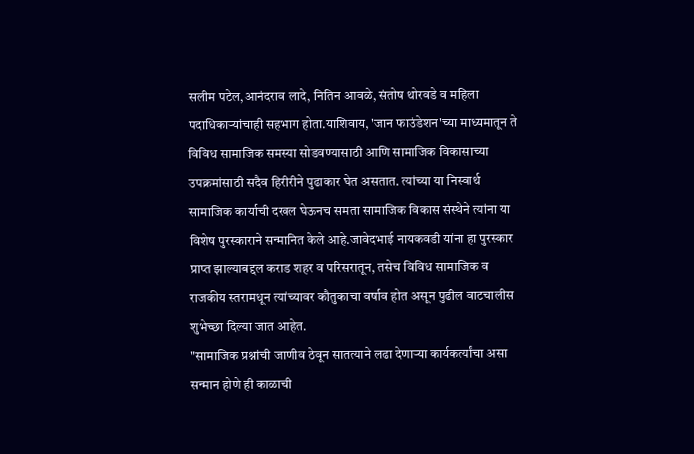सलीम पटेल,आनंदराव लादे, नितिन आवळे, संतोष थोरवडे व महिला पदाधिकाऱ्यांचाही सहभाग होता.याशिवाय, 'जान फाउंडेशन'च्या माध्यमातून ते विविध सामाजिक समस्या सोडवण्यासाठी आणि सामाजिक विकासाच्या उपक्रमांसाठी सदैव हिरीरीने पुढाकार घेत असतात. त्यांच्या या निस्वार्थ सामाजिक कार्याची दखल घेऊनच समता सामाजिक विकास संस्थेने त्यांना या विशेष पुरस्काराने सन्मानित केले आहे.जावेदभाई नायकवडी यांना हा पुरस्कार प्राप्त झाल्याबद्दल कराड शहर व परिसरातून, तसेच विविध सामाजिक व राजकीय स्तरामधून त्यांच्यावर कौतुकाचा वर्षाव होत असून पुढील वाटचालीस शुभेच्छा दिल्या जात आहेत.
"सामाजिक प्रश्नांची जाणीव ठेवून सातत्याने लढा देणाऱ्या कार्यकर्त्यांचा असा सन्मान होणे ही काळाची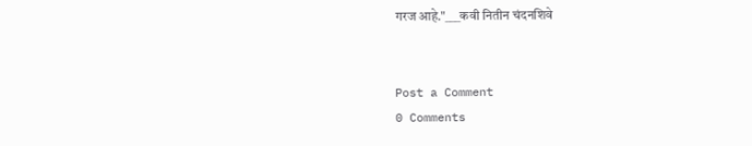गरज आहे."___कवी नितीन चंदनशिवे


Post a Comment
0 Comments